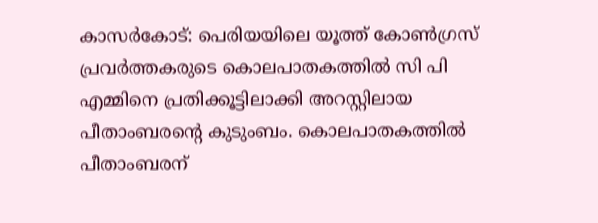കാസർകോട്: പെരിയയിലെ യൂത്ത് കോൺഗ്രസ് പ്രവർത്തകരുടെ കൊലപാതകത്തിൽ സി പി എമ്മിനെ പ്രതിക്കൂട്ടിലാക്കി അറസ്റ്റിലായ പീതാംബരന്റെ കുടുംബം. കൊലപാതകത്തിൽ പീതാംബരന്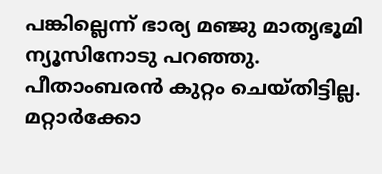പങ്കില്ലെന്ന് ഭാര്യ മഞ്ജു മാതൃഭൂമി ന്യൂസിനോടു പറഞ്ഞു. പീതാംബരൻ കുറ്റം ചെയ്തിട്ടില്ല. മറ്റാർക്കോ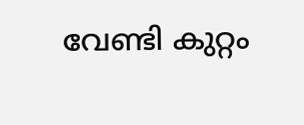വേണ്ടി കുറ്റം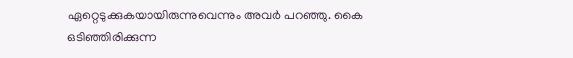ഏറ്റെടുക്കുകയായിരുന്നുവെന്നും അവർ പറഞ്ഞു. കൈ ഒടിഞ്ഞിരിക്കുന്ന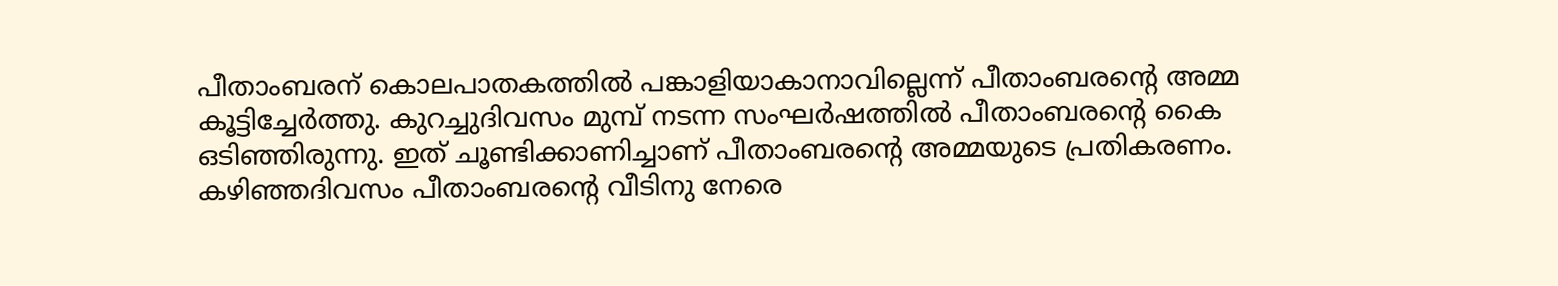പീതാംബരന് കൊലപാതകത്തിൽ പങ്കാളിയാകാനാവില്ലെന്ന് പീതാംബരന്റെ അമ്മ കൂട്ടിച്ചേർത്തു. കുറച്ചുദിവസം മുമ്പ് നടന്ന സംഘർഷത്തിൽ പീതാംബരന്റെ കൈ ഒടിഞ്ഞിരുന്നു. ഇത് ചൂണ്ടിക്കാണിച്ചാണ് പീതാംബരന്റെ അമ്മയുടെ പ്രതികരണം. കഴിഞ്ഞദിവസം പീതാംബരന്റെ വീടിനു നേരെ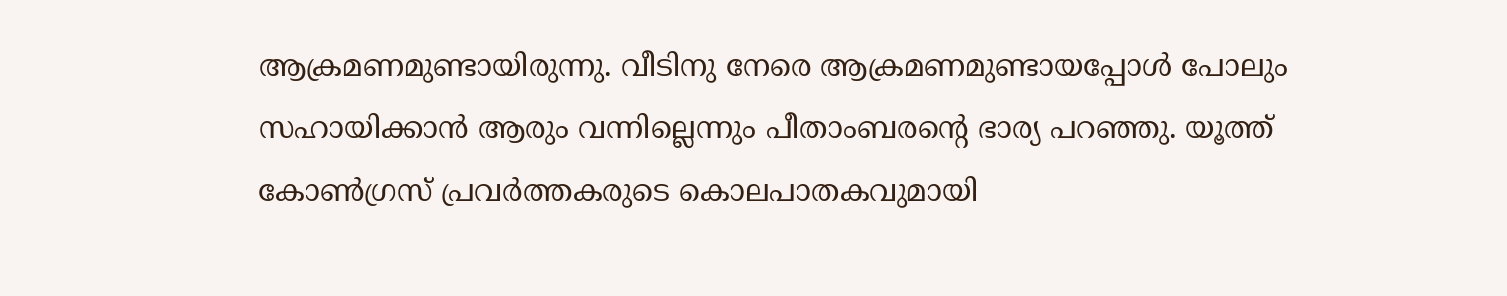ആക്രമണമുണ്ടായിരുന്നു. വീടിനു നേരെ ആക്രമണമുണ്ടായപ്പോൾ പോലും സഹായിക്കാൻ ആരും വന്നില്ലെന്നും പീതാംബരന്റെ ഭാര്യ പറഞ്ഞു. യൂത്ത് കോൺഗ്രസ് പ്രവർത്തകരുടെ കൊലപാതകവുമായി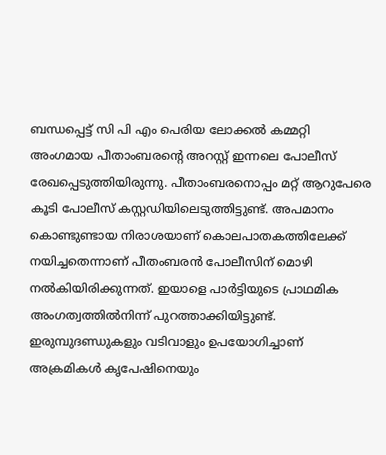ബന്ധപ്പെട്ട് സി പി എം പെരിയ ലോക്കൽ കമ്മറ്റി അംഗമായ പീതാംബരന്റെ അറസ്റ്റ് ഇന്നലെ പോലീസ് രേഖപ്പെടുത്തിയിരുന്നു. പീതാംബരനൊപ്പം മറ്റ് ആറുപേരെ കൂടി പോലീസ് കസ്റ്റഡിയിലെടുത്തിട്ടുണ്ട്. അപമാനം കൊണ്ടുണ്ടായ നിരാശയാണ് കൊലപാതകത്തിലേക്ക് നയിച്ചതെന്നാണ് പീതംബരൻ പോലീസിന് മൊഴി നൽകിയിരിക്കുന്നത്. ഇയാളെ പാർട്ടിയുടെ പ്രാഥമിക അംഗത്വത്തിൽനിന്ന് പുറത്താക്കിയിട്ടുണ്ട്. ഇരുമ്പുദണ്ഡുകളും വടിവാളും ഉപയോഗിച്ചാണ് അക്രമികൾ കൃപേഷിനെയും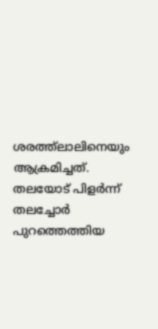ശരത്ത്ലാലിനെയും ആക്രമിച്ചത്. തലയോട് പിളർന്ന് തലച്ചോർ പുറത്തെത്തിയ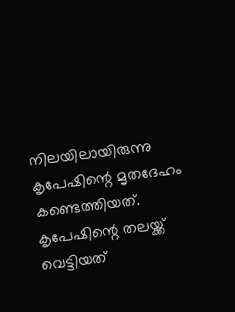നിലയിലായിരുന്നു കൃപേഷിന്റെ മൃതദേഹം കണ്ടെത്തിയത്. കൃപേഷിന്റെ തലയ്ക്ക് വെട്ടിയത്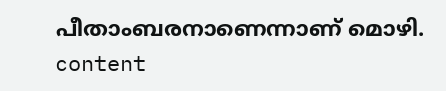പീതാംബരനാണെന്നാണ് മൊഴി. content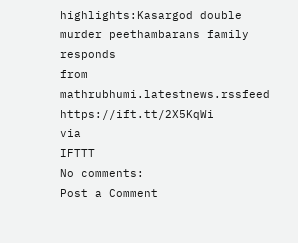highlights:Kasargod double murder peethambarans family responds
from mathrubhumi.latestnews.rssfeed https://ift.tt/2X5KqWi
via
IFTTT
No comments:
Post a Comment